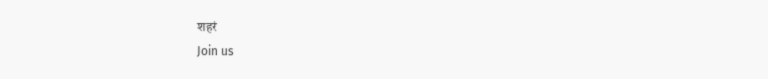शहरं
Join us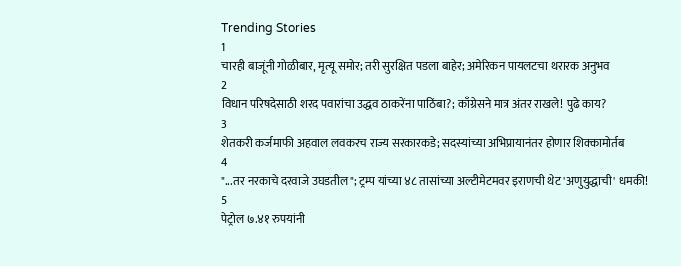Trending Stories
1
चारही बाजूंनी गोळीबार, मृत्यू समोर; तरी सुरक्षित पडला बाहेर; अमेरिकन पायलटचा थरारक अनुभव
2
विधान परिषदेसाठी शरद पवारांचा उद्धव ठाकरेंना पाठिंबा?; काँग्रेसने मात्र अंतर राखले! पुढे काय?
3
शेतकरी कर्जमाफी अहवाल लवकरच राज्य सरकारकडे; सदस्यांच्या अभिप्रायानंतर होणार शिक्कामोर्तब
4
"...तर नरकाचे दरवाजे उघडतील"; ट्रम्प यांच्या ४८ तासांच्या अल्टीमेटमवर इराणची थेट 'अणुयुद्धाची' धमकी!
5
पेट्रोल ७.४१ रुपयांनी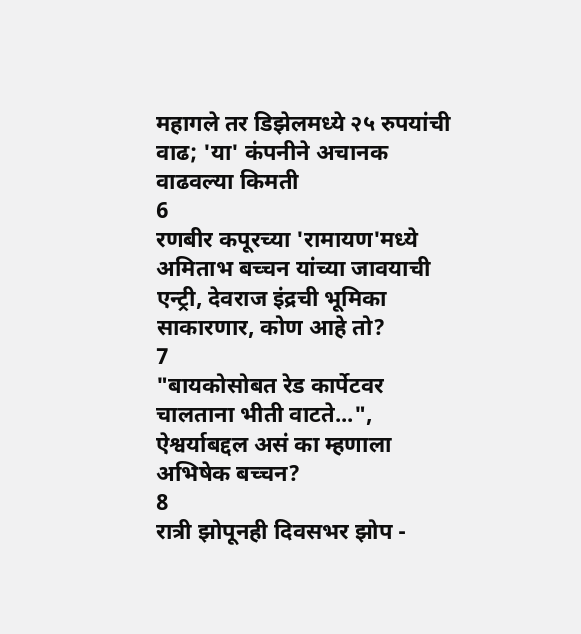महागले तर डिझेलमध्ये २५ रुपयांची वाढ; 'या' कंपनीने अचानक वाढवल्या किमती
6
रणबीर कपूरच्या 'रामायण'मध्ये अमिताभ बच्चन यांच्या जावयाची एन्ट्री, देवराज इंद्रची भूमिका साकारणार, कोण आहे तो?
7
"बायकोसोबत रेड कार्पेटवर चालताना भीती वाटते...", ऐश्वर्याबद्दल असं का म्हणाला अभिषेक बच्चन?
8
रात्री झोपूनही दिवसभर झोप -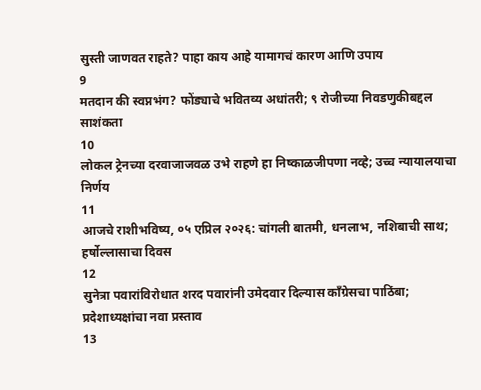सुस्ती जाणवत राहते? पाहा काय आहे यामागचं कारण आणि उपाय
9
मतदान की स्वप्नभंग? फोंड्याचे भवितव्य अधांतरी; ९ रोजीच्या निवडणुकीबद्दल साशंकता
10
लोकल ट्रेनच्या दरवाजाजवळ उभे राहणे हा निष्काळजीपणा नव्हे; उच्च न्यायालयाचा निर्णय
11
आजचे राशीभविष्य, ०५ एप्रिल २०२६: चांगली बातमी, धनलाभ, नशिबाची साथ; हर्षोल्लासाचा दिवस
12
सुनेत्रा पवारांविरोधात शरद पवारांनी उमेदवार दिल्यास काँग्रेसचा पाठिंबा; प्रदेशाध्यक्षांचा नवा प्रस्ताव
13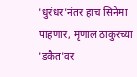'धुरंधर'नंतर हाच सिनेमा पाहणार, मृणाल ठाकुरच्या 'डकैत'वर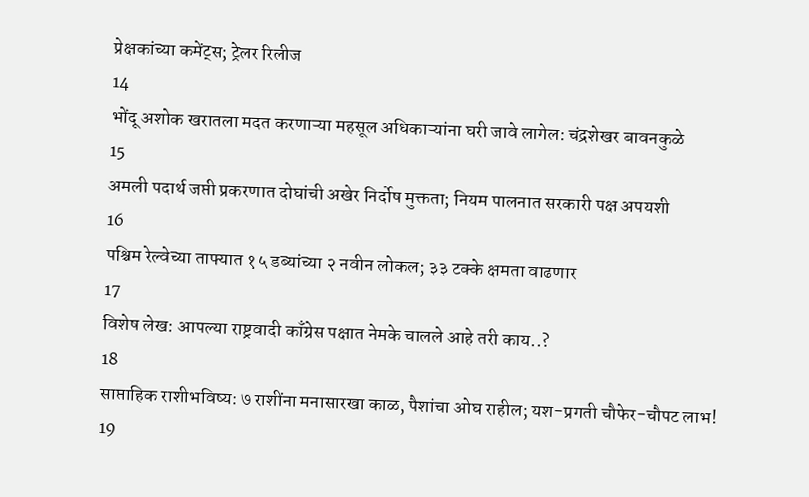प्रेक्षकांच्या कमेंट्स; ट्रेलर रिलीज
14
भोंदू अशोक खरातला मदत करणाऱ्या महसूल अधिकाऱ्यांना घरी जावे लागेल: चंद्रशेखर बावनकुळे
15
अमली पदार्थ जप्ती प्रकरणात दोघांची अखेर निर्दोष मुक्तता; नियम पालनात सरकारी पक्ष अपयशी
16
पश्चिम रेल्वेच्या ताफ्यात १५ डब्यांच्या २ नवीन लोकल; ३३ टक्के क्षमता वाढणार
17
विशेष लेख: आपल्या राष्ट्रवादी काँग्रेस पक्षात नेमके चालले आहे तरी काय..?
18
साप्ताहिक राशीभविष्य: ७ राशींना मनासारखा काळ, पैशांचा ओघ राहील; यश-प्रगती चौफेर-चौपट लाभ!
19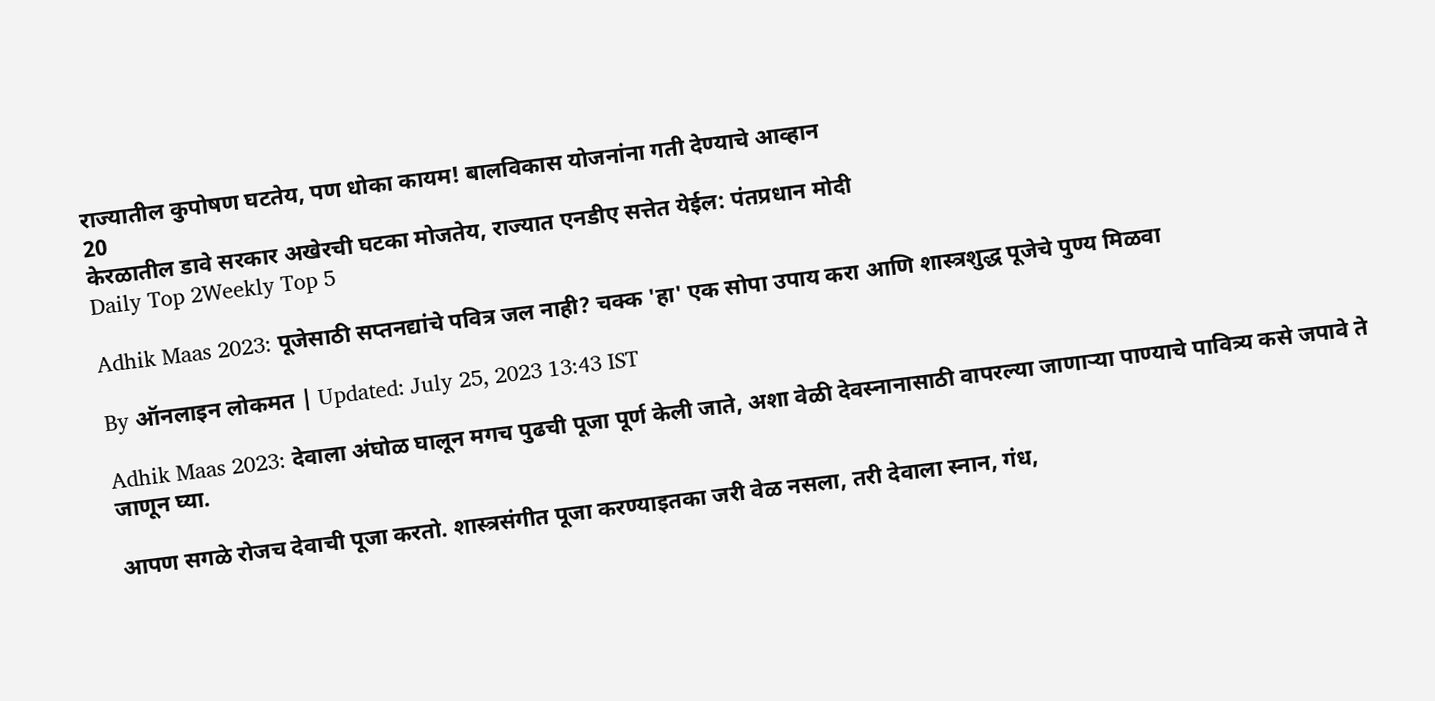राज्यातील कुपोषण घटतेय, पण धोका कायम! बालविकास योजनांना गती देण्याचे आव्हान
20
केरळातील डावे सरकार अखेरची घटका मोजतेय, राज्यात एनडीए सत्तेत येईल: पंतप्रधान मोदी
Daily Top 2Weekly Top 5

Adhik Maas 2023: पूजेसाठी सप्तनद्यांचे पवित्र जल नाही? चक्क 'हा' एक सोपा उपाय करा आणि शास्त्रशुद्ध पूजेचे पुण्य मिळवा

By ऑनलाइन लोकमत | Updated: July 25, 2023 13:43 IST

Adhik Maas 2023: देवाला अंघोळ घालून मगच पुढची पूजा पूर्ण केली जाते, अशा वेळी देवस्नानासाठी वापरल्या जाणाऱ्या पाण्याचे पावित्र्य कसे जपावे ते जाणून घ्या.

आपण सगळे रोजच देवाची पूजा करतो. शास्त्रसंगीत पूजा करण्याइतका जरी वेळ नसला, तरी देवाला स्नान, गंध,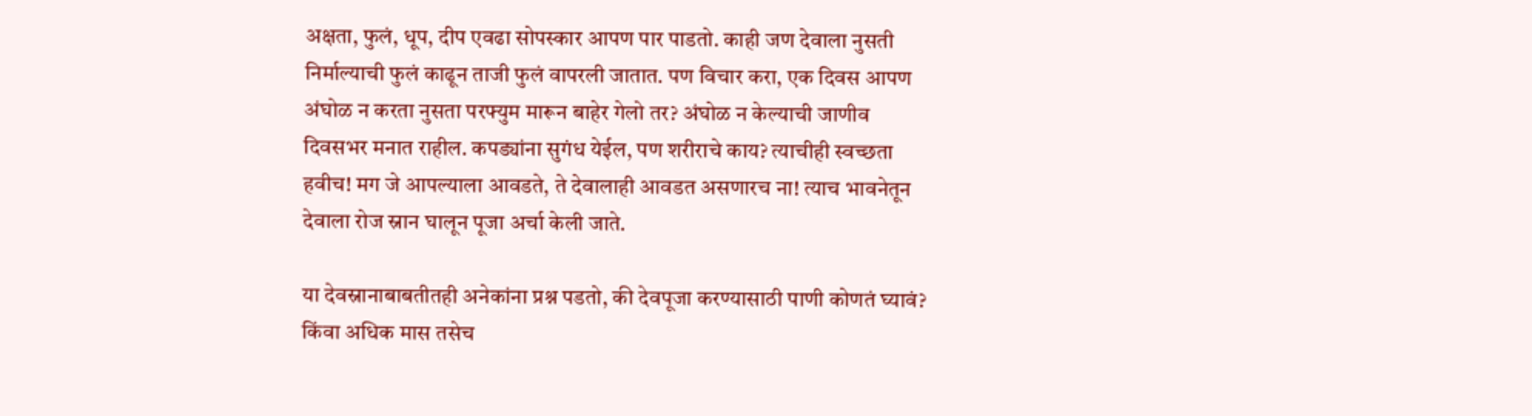अक्षता, फुलं, धूप, दीप एवढा सोपस्कार आपण पार पाडतो. काही जण देवाला नुसती निर्माल्याची फुलं काढून ताजी फुलं वापरली जातात. पण विचार करा, एक दिवस आपण अंघोळ न करता नुसता परफ्युम मारून बाहेर गेलो तर? अंघोळ न केल्याची जाणीव दिवसभर मनात राहील. कपड्यांना सुगंध येईल, पण शरीराचे काय? त्याचीही स्वच्छता हवीच! मग जे आपल्याला आवडते, ते देवालाही आवडत असणारच ना! त्याच भावनेतून देवाला रोज स्नान घालून पूजा अर्चा केली जाते.

या देवस्नानाबाबतीतही अनेकांना प्रश्न पडतो, की देवपूजा करण्यासाठी पाणी कोणतं घ्यावं? किंवा अधिक मास तसेच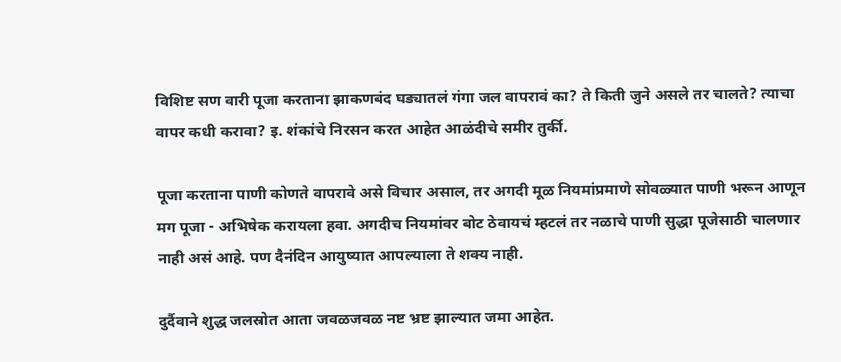विशिष्ट सण वारी पूजा करताना झाकणबंद घड्यातलं गंगा जल वापरावं का? ते किती जुने असले तर चालते? त्याचा वापर कधी करावा? इ. शंकांचे निरसन करत आहेत आळंदीचे समीर तुर्की.

पूजा करताना पाणी कोणते वापरावे असे विचार असाल, तर अगदी मूळ नियमांप्रमाणे सोवळ्यात पाणी भरून आणून मग पूजा - अभिषेक करायला हवा. अगदीच नियमांवर बोट ठेवायचं म्हटलं तर नळाचे पाणी सुद्धा पूजेसाठी चालणार नाही असं आहे. पण दैनंदिन आयुष्यात आपल्याला ते शक्य नाही.

दुर्दैवाने शुद्ध जलस्रोत आता जवळजवळ नष्ट भ्रष्ट झाल्यात जमा आहेत.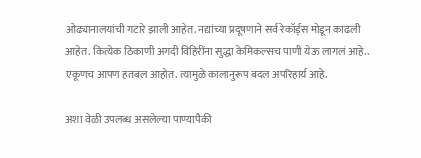ओढ्यानालयांची गटारे झाली आहेत. नद्यांच्या प्रदूषणाने सर्व रेकॉर्ड्स मोडून काढली आहेत. कित्येक ठिकाणी अगदी विहिरींना सुद्धा केमिकल्सच पाणी येऊ लागलं आहे.. एकूणच आपण हतबल आहोत. त्यामुळे कालानुरूप बदल अपरिहार्य आहे.

अशा वेळी उपलब्ध असलेल्या पाण्यापैकी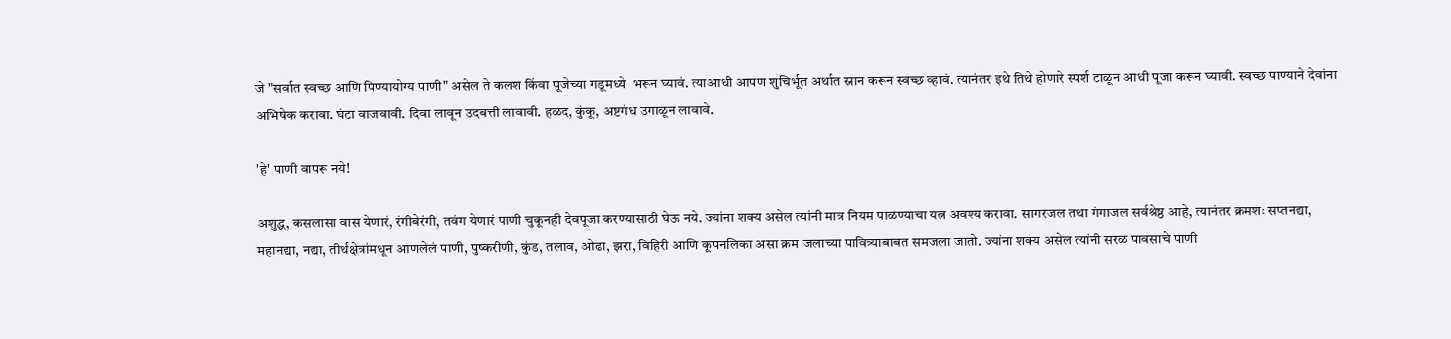जे "सर्वात स्वच्छ आणि पिण्यायोग्य पाणी" असेल ते कलश किंवा पूजेच्या गडूमध्ये  भरून घ्यावं. त्याआधी आपण शुचिर्भूत अर्थात स्नान करून स्वच्छ व्हावं. त्यानंतर इथे तिथे होणारे स्पर्श टाळून आधी पूजा करून घ्यावी. स्वच्छ पाण्याने देवांना अभिषेक करावा. घंटा वाजवावी. दिवा लावून उदबत्ती लावावी. हळद, कुंकू, अष्टगंध उगाळून लावावे.

'हे' पाणी वापरू नये!

अशुद्ध, कसलासा वास येणारं, रंगीबेरंगी, तवंग येणारं पाणी चुकूनही देवपूजा करण्यासाठी घेऊ नये. ज्यांना शक्य असेल त्यांनी मात्र नियम पाळण्याचा यत्न अवश्य करावा. सागरजल तथा गंगाजल सर्वश्रेष्ठ आहे, त्यानंतर क्रमशः सप्तनद्या, महानद्या, नद्या, तीर्थक्षेत्रांमधून आणलेलं पाणी, पुष्करीणी, कुंड, तलाव, ओढा, झरा, विहिरी आणि कूपनलिका असा क्रम जलाच्या पावित्र्याबाबत समजला जातो. ज्यांना शक्य असेल त्यांनी सरळ पावसाचे पाणी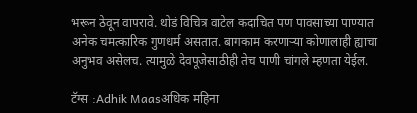भरून ठेवून वापरावे. थोडं विचित्र वाटेल कदाचित पण पावसाच्या पाण्यात अनेक चमत्कारिक गुणधर्म असतात. बागकाम करणाऱ्या कोणालाही ह्याचा अनुभव असेलच. त्यामुळे देवपूजेसाठीही तेच पाणी चांगले म्हणता येईल.

टॅग्स :Adhik Maasअधिक महिना